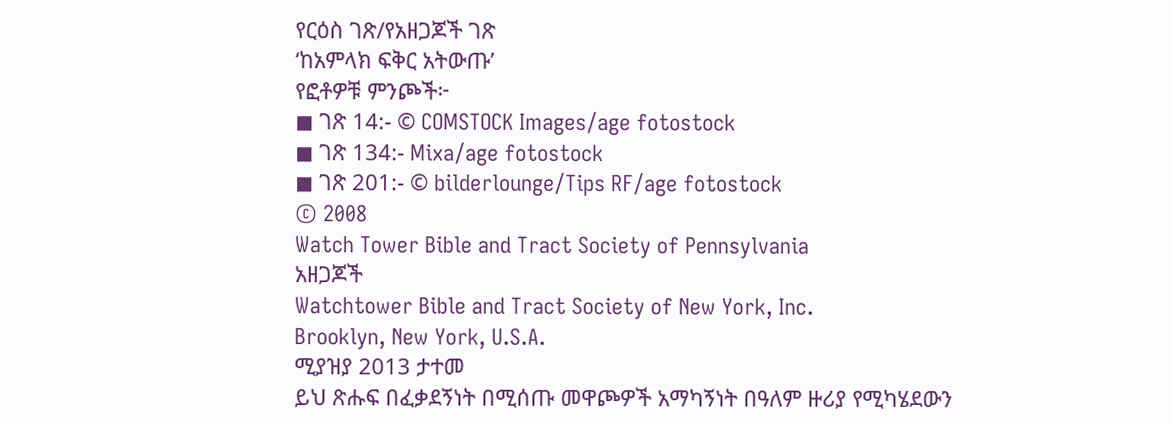የርዕስ ገጽ/የአዘጋጆች ገጽ
‘ከአምላክ ፍቅር አትውጡ’
የፎቶዎቹ ምንጮች፦
◼ ገጽ 14:- © COMSTOCK Images/age fotostock
◼ ገጽ 134:- Mixa/age fotostock
◼ ገጽ 201:- © bilderlounge/Tips RF/age fotostock
© 2008
Watch Tower Bible and Tract Society of Pennsylvania
አዘጋጆች
Watchtower Bible and Tract Society of New York, Inc.
Brooklyn, New York, U.S.A.
ሚያዝያ 2013 ታተመ
ይህ ጽሑፍ በፈቃደኝነት በሚሰጡ መዋጮዎች አማካኝነት በዓለም ዙሪያ የሚካሄደውን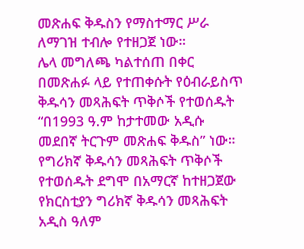መጽሐፍ ቅዱስን የማስተማር ሥራ ለማገዝ ተብሎ የተዘጋጀ ነው።
ሌላ መግለጫ ካልተሰጠ በቀር በመጽሐፉ ላይ የተጠቀሱት የዕብራይስጥ ቅዱሳን መጻሕፍት ጥቅሶች የተወሰዱት “በ1993 ዓ.ም ከታተመው አዲሱ መደበኛ ትርጉም መጽሐፍ ቅዱስ” ነው። የግሪክኛ ቅዱሳን መጻሕፍት ጥቅሶች የተወሰዱት ደግሞ በአማርኛ ከተዘጋጀው የክርስቲያን ግሪክኛ ቅዱሳን መጻሕፍት አዲስ ዓለም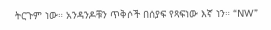ትርጉም ነው። አንዳንዶቹን ጥቅሶች በሰያፍ የጻፍነው እኛ ነን። “NW”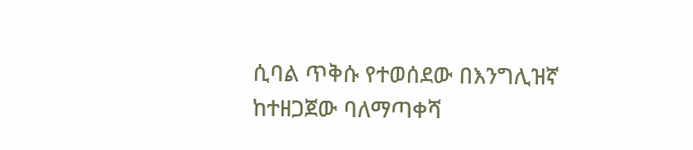ሲባል ጥቅሱ የተወሰደው በእንግሊዝኛ ከተዘጋጀው ባለማጣቀሻ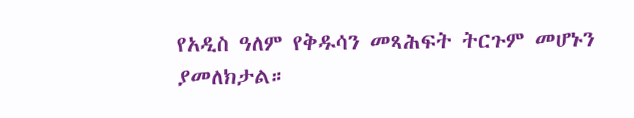የአዲስ ዓለም የቅዱሳን መጻሕፍት ትርጉም መሆኑን ያመለክታል።